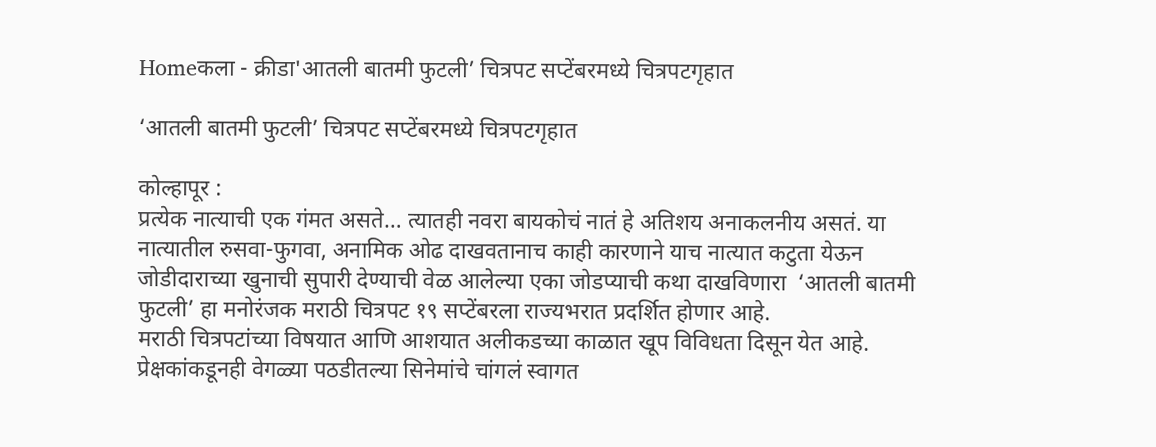Homeकला - क्रीडा'आतली बातमी फुटली’ चित्रपट सप्टेंबरमध्ये चित्रपटगृहात

‘आतली बातमी फुटली’ चित्रपट सप्टेंबरमध्ये चित्रपटगृहात

कोल्हापूर :
प्रत्येक नात्याची एक गंमत असते… त्यातही नवरा बायकोचं नातं हे अतिशय अनाकलनीय असतं. या नात्यातील रुसवा-फुगवा, अनामिक ओढ दाखवतानाच काही कारणाने याच नात्यात कटुता येऊन जोडीदाराच्या खुनाची सुपारी देण्याची वेळ आलेल्या एका जोडप्याची कथा दाखविणारा  ‘आतली बातमी फुटली’ हा मनोरंजक मराठी चित्रपट १९ सप्टेंबरला राज्यभरात प्रदर्शित होणार आहे.
मराठी चित्रपटांच्या विषयात आणि आशयात अलीकडच्या काळात खूप विविधता दिसून येत आहे. प्रेक्षकांकडूनही वेगळ्या पठडीतल्या सिनेमांचे चांगलं स्वागत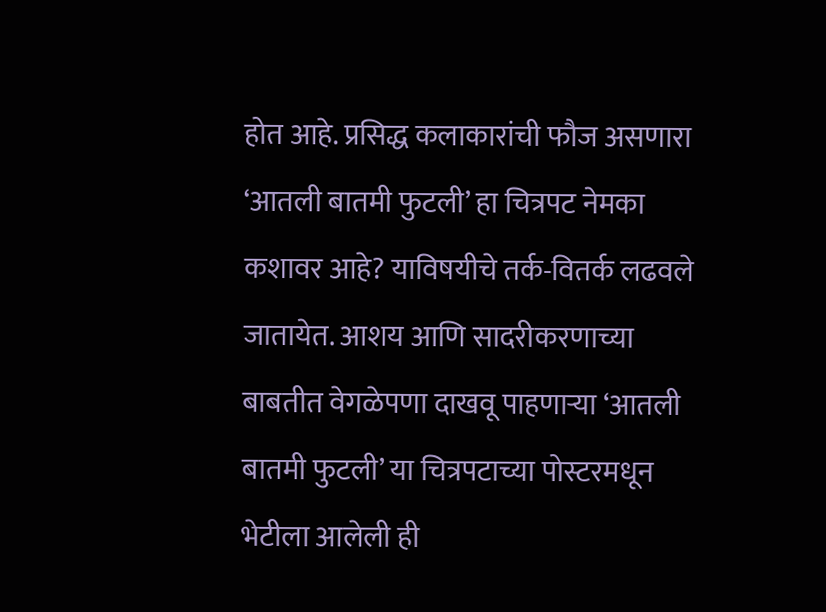होत आहे. प्रसिद्ध कलाकारांची फौज असणारा ‘आतली बातमी फुटली’ हा चित्रपट नेमका कशावर आहे? याविषयीचे तर्क-वितर्क लढवले जातायेत. आशय आणि सादरीकरणाच्या बाबतीत वेगळेपणा दाखवू पाहणाऱ्या ‘आतली बातमी फुटली’ या चित्रपटाच्या पोस्टरमधून भेटीला आलेली ही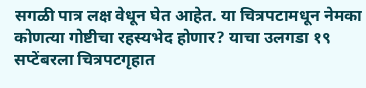सगळी पात्र लक्ष वेधून घेत आहेत. या चित्रपटामधून नेमका कोणत्या गोष्टीचा रहस्यभेद होणार? याचा उलगडा १९ सप्टेंबरला चित्रपटगृहात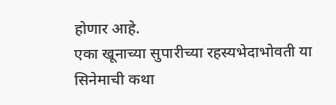होणार आहे.
एका खूनाच्या सुपारीच्या रहस्यभेदाभोवती या सिनेमाची कथा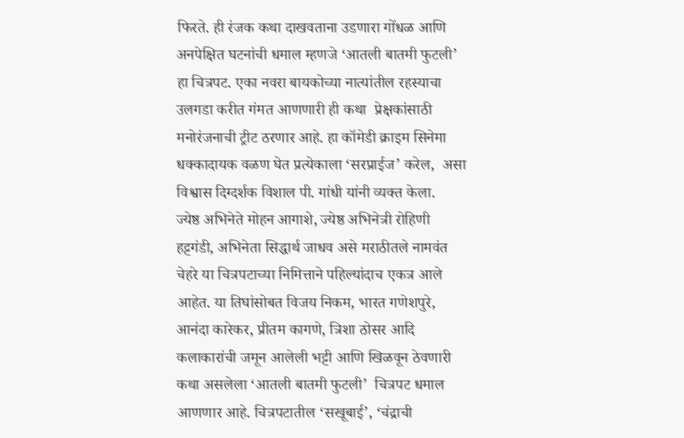फिरते. ही रंजक कथा दाखवताना उडणारा गोंधळ आणि अनपेक्षित घटनांची धमाल म्हणजे ‘आतली बातमी फुटली’ हा चित्रपट. एका नवरा बायकोच्या नात्यांतील रहस्याचा उलगडा करीत गंमत आणणारी ही कथा  प्रेक्षकांसाठी मनोरंजनाची ट्रीट ठरणार आहे. हा कॉमेडी क्राइम सिनेमा धक्कादायक वळण घेत प्रत्येकाला ‘सरप्राईज’ करेल,  असा विश्वास दिग्दर्शक विशाल पी. गांधी यांनी व्यक्त केला.
ज्येष्ठ अभिनेते मोहन आगाशे, ज्येष्ठ अभिनेत्री रोहिणी हट्टगंडी, अभिनेता सिद्धार्थ जाधव असे मराठीतले नामवंत चेहरे या चित्रपटाच्या निमित्ताने पहिल्यांदाच एकत्र आले आहेत. या तिघांसोबत विजय निकम, भारत गणेशपुरे, आनंदा कारेकर, प्रीतम कागणे, त्रिशा ठोसर आदि कलाकारांची जमून आलेली भट्टी आणि खिळवून ठेवणारी कथा असलेला ‘आतली बातमी फुटली’  चित्रपट धमाल आणणार आहे. चित्रपटातील ‘सखूबाई’, ‘चंद्राची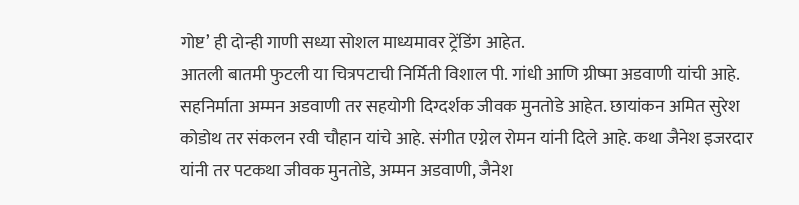गोष्ट’ ही दोन्ही गाणी सध्या सोशल माध्यमावर ट्रेंडिंग आहेत.
आतली बातमी फुटली या चित्रपटाची निर्मिती विशाल पी. गांधी आणि ग्रीष्मा अडवाणी यांची आहे. सहनिर्माता अम्मन अडवाणी तर सहयोगी दिग्दर्शक जीवक मुनतोडे आहेत. छायांकन अमित सुरेश कोडोथ तर संकलन रवी चौहान यांचे आहे. संगीत एग्नेल रोमन यांनी दिले आहे. कथा जैनेश इजरदार यांनी तर पटकथा जीवक मुनतोडे, अम्मन अडवाणी, जैनेश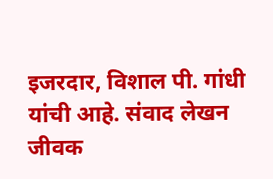इजरदार, विशाल पी. गांधी यांची आहे. संवाद लेखन जीवक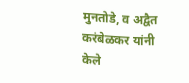मुनतोडे, व अद्वैत करंबेळकर यांनी केले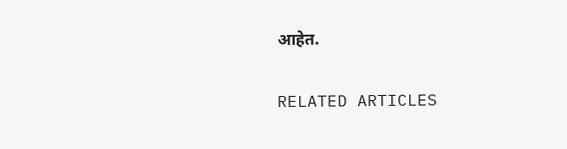आहेत.

RELATED ARTICLES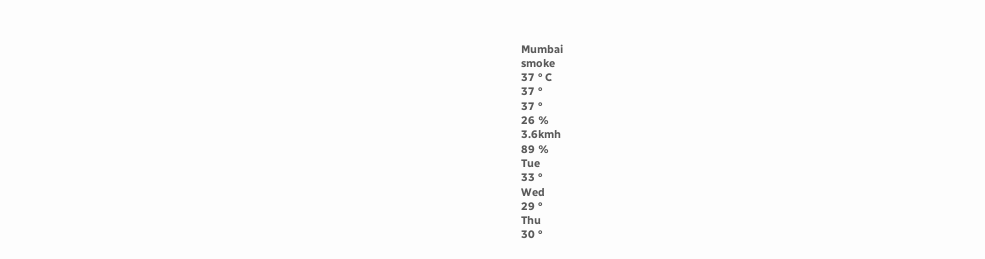Mumbai
smoke
37 ° C
37 °
37 °
26 %
3.6kmh
89 %
Tue
33 °
Wed
29 °
Thu
30 °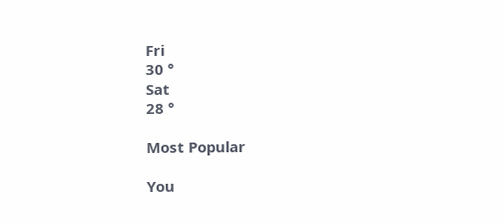Fri
30 °
Sat
28 °

Most Popular

You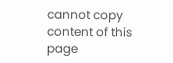cannot copy content of this page